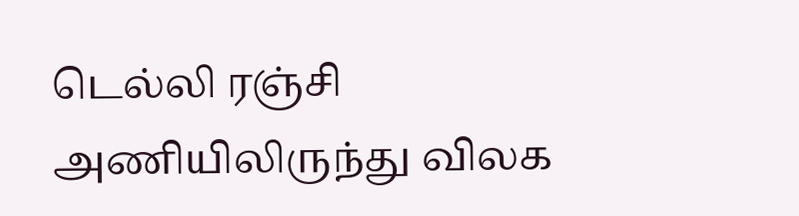டெல்லி ரஞ்சி அணியிலிருந்து விலக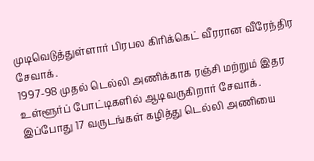முடிவெடுத்துள்ளார் பிரபல கிரிக்கெட் வீரரான வீரேந்திர சேவாக்.
1997-98 முதல் டெல்லி அணிக்காக ரஞ்சி மற்றும் இதர உள்ளூர்ப் போட்டிகளில் ஆடிவருகிறார் சேவாக். இப்போது 17 வருடங்கள் கழித்து டெல்லி அணியை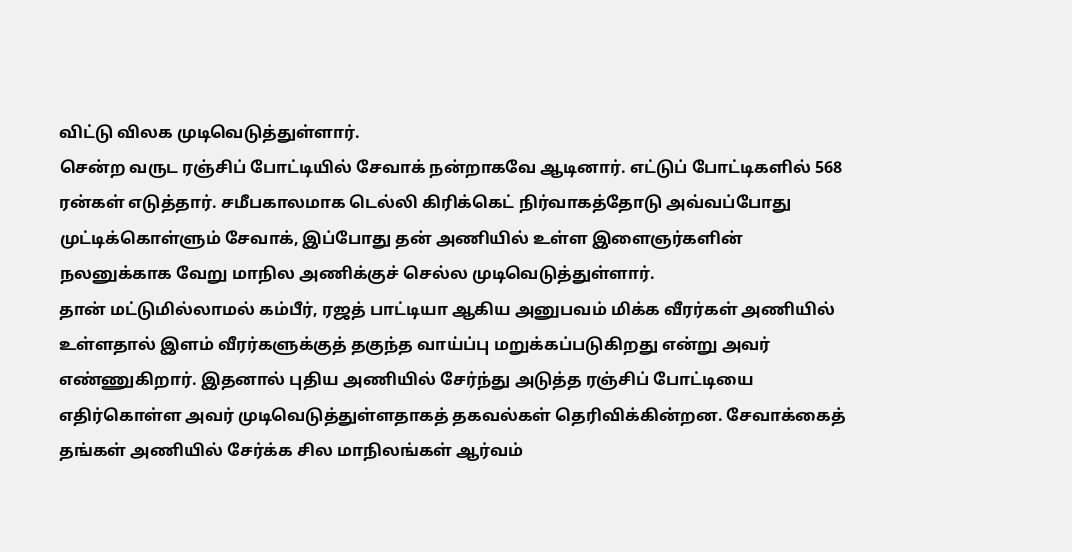விட்டு விலக முடிவெடுத்துள்ளார்.
சென்ற வருட ரஞ்சிப் போட்டியில் சேவாக் நன்றாகவே ஆடினார். எட்டுப் போட்டிகளில் 568 ரன்கள் எடுத்தார். சமீபகாலமாக டெல்லி கிரிக்கெட் நிர்வாகத்தோடு அவ்வப்போது முட்டிக்கொள்ளும் சேவாக், இப்போது தன் அணியில் உள்ள இளைஞர்களின் நலனுக்காக வேறு மாநில அணிக்குச் செல்ல முடிவெடுத்துள்ளார்.
தான் மட்டுமில்லாமல் கம்பீர், ரஜத் பாட்டியா ஆகிய அனுபவம் மிக்க வீரர்கள் அணியில் உள்ளதால் இளம் வீரர்களுக்குத் தகுந்த வாய்ப்பு மறுக்கப்படுகிறது என்று அவர் எண்ணுகிறார். இதனால் புதிய அணியில் சேர்ந்து அடுத்த ரஞ்சிப் போட்டியை எதிர்கொள்ள அவர் முடிவெடுத்துள்ளதாகத் தகவல்கள் தெரிவிக்கின்றன. சேவாக்கைத் தங்கள் அணியில் சேர்க்க சில மாநிலங்கள் ஆர்வம்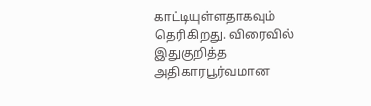காட்டியுள்ளதாகவும் தெரிகிறது. விரைவில் இதுகுறித்த அதிகாரபூர்வமான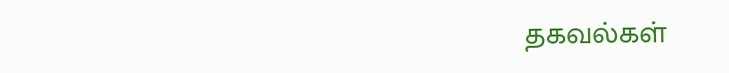தகவல்கள்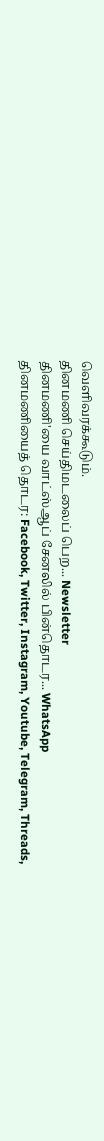வெளிவரக்கூடும்.
தினமணி செய்திமடலைப் பெற... Newsletter
தினமணி'யை வாட்ஸ்ஆப் சேனலில் பின்தொடர... WhatsApp
தினமணியைத் தொடர: Facebook, Twitter, Instagram, Youtube, Telegram, Threads,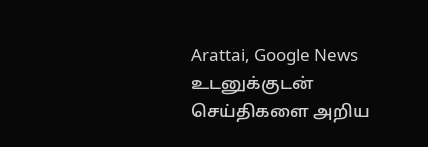Arattai, Google News
உடனுக்குடன் செய்திகளை அறிய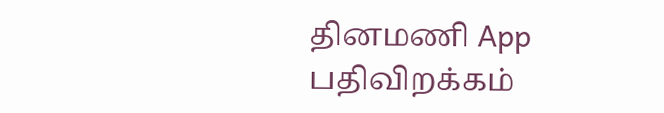தினமணி App பதிவிறக்கம்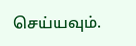செய்யவும்.